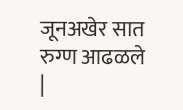जूनअखेर सात रुग्ण आढळले
|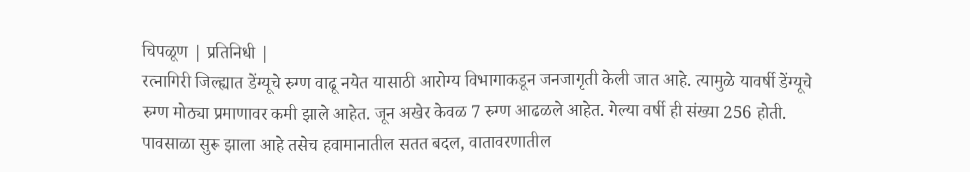चिपळूण | प्रतिनिधी |
रत्नागिरी जिल्ह्यात डेंग्यूचे रुग्ण वाढू नयेत यासाठी आरोग्य विभागाकडून जनजागृती केली जात आहे. त्यामुळे यावर्षी डेंग्यूचे रुग्ण मोठ्या प्रमाणावर कमी झाले आहेत. जून अखेर केवळ 7 रुग्ण आढळले आहेत. गेल्या वर्षी ही संख्या 256 होती.
पावसाळा सुरू झाला आहे तसेच हवामानातील सतत बदल, वातावरणातील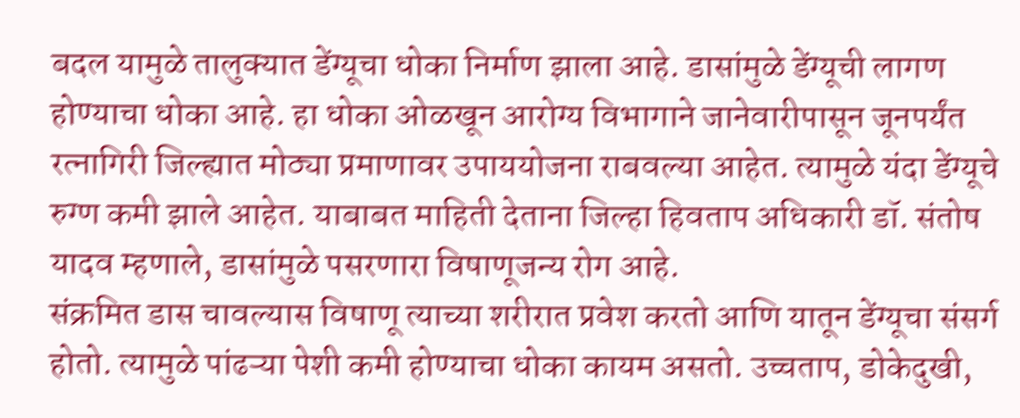बदल यामुळे तालुक्यात डेंग्यूचा धोका निर्माण झाला आहे. डासांमुळे डेंग्यूची लागण होण्याचा धोका आहे. हा धोका ओळखून आरोग्य विभागाने जानेवारीपासून जूनपर्यंत रत्नागिरी जिल्ह्यात मोठ्या प्रमाणावर उपाययोजना राबवल्या आहेत. त्यामुळे यंदा डेंग्यूचे रुग्ण कमी झाले आहेत. याबाबत माहिती देताना जिल्हा हिवताप अधिकारी डॉ. संतोष यादव म्हणाले, डासांमुळे पसरणारा विषाणूजन्य रोग आहे.
संक्रमित डास चावल्यास विषाणू त्याच्या शरीरात प्रवेश करतो आणि यातून डेंग्यूचा संसर्ग होतो. त्यामुळे पांढऱ्या पेशी कमी होण्याचा धोका कायम असतो. उच्चताप, डोकेदुखी,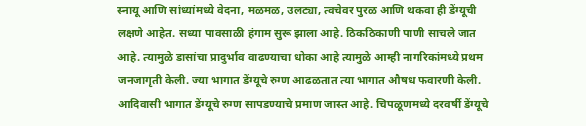स्नायू आणि सांध्यांमध्ये वेदना, मळमळ, उलट्या, त्वचेवर पुरळ आणि थकवा ही डेंग्यूची लक्षणे आहेत. सध्या पावसाळी हंगाम सुरू झाला आहे. ठिकठिकाणी पाणी साचले जात आहे. त्यामुळे डासांचा प्रादुर्भाव वाढण्याचा धोका आहे त्यामुळे आम्ही नागरिकांमध्ये प्रथम जनजागृती केली. ज्या भागात डेंग्यूचे रुग्ण आढळतात त्या भागात औषध फवारणी केली. आदिवासी भागात डेंग्यूचे रुग्ण सापडण्याचे प्रमाण जास्त आहे. चिपळूणमध्ये दरवर्षी डेंग्यूचे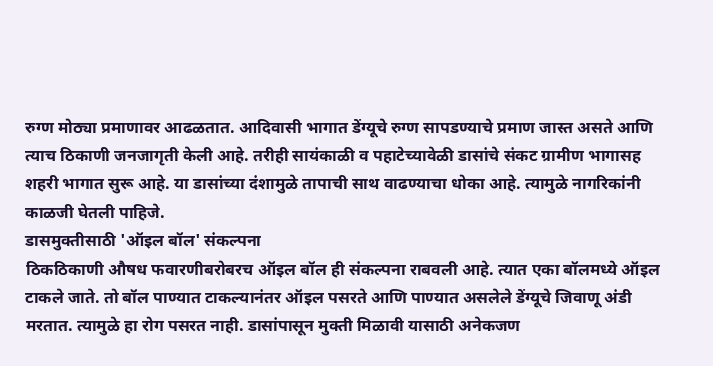रुग्ण मोठ्या प्रमाणावर आढळतात. आदिवासी भागात डेंग्यूचे रुग्ण सापडण्याचे प्रमाण जास्त असते आणि त्याच ठिकाणी जनजागृती केली आहे. तरीही सायंकाळी व पहाटेच्यावेळी डासांचे संकट ग्रामीण भागासह शहरी भागात सुरू आहे. या डासांच्या दंशामुळे तापाची साथ वाढण्याचा धोका आहे. त्यामुळे नागरिकांनी काळजी घेतली पाहिजे.
डासमुक्तीसाठी 'ऑइल बॉल' संकल्पना
ठिकठिकाणी औषध फवारणीबरोबरच ऑइल बॉल ही संकल्पना राबवली आहे. त्यात एका बॉलमध्ये ऑइल टाकले जाते. तो बॉल पाण्यात टाकल्यानंतर ऑइल पसरते आणि पाण्यात असलेले डेंग्यूचे जिवाणू अंडी मरतात. त्यामुळे हा रोग पसरत नाही. डासांपासून मुक्ती मिळावी यासाठी अनेकजण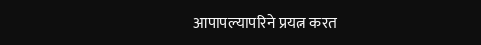आपापल्यापरिने प्रयत्न करत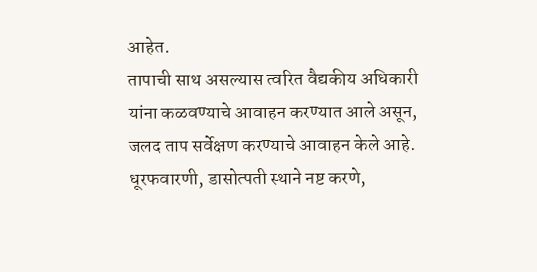आहेत.
तापाची साथ असल्यास त्वरित वैद्यकीय अधिकारी यांना कळवण्याचे आवाहन करण्यात आले असून, जलद ताप सर्वेक्षण करण्याचे आवाहन केले आहे. धूरफवारणी, डासोत्पती स्थाने नष्ट करणे,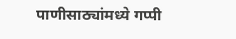पाणीसाठ्यांमध्ये गप्पी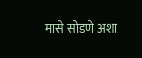मासे सोडणे अशा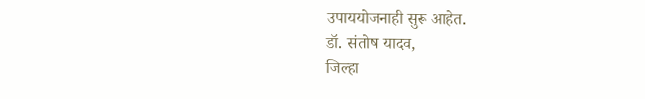उपाययोजनाही सुरू आहेत.
डॉ. संतोष यादव,
जिल्हा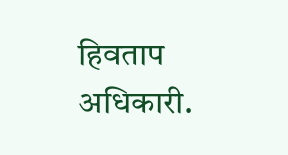हिवताप अधिकारी.